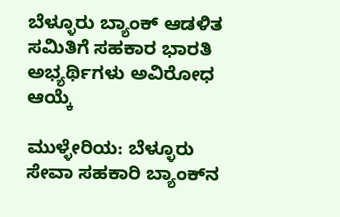ಬೆಳ್ಳೂರು ಬ್ಯಾಂಕ್ ಆಡಳಿತ ಸಮಿತಿಗೆ ಸಹಕಾರ ಭಾರತಿ ಅಭ್ಯರ್ಥಿಗಳು ಅವಿರೋಧ ಆಯ್ಕೆ

ಮುಳ್ಳೇರಿಯ: ಬೆಳ್ಳೂರು ಸೇವಾ ಸಹಕಾರಿ ಬ್ಯಾಂಕ್‌ನ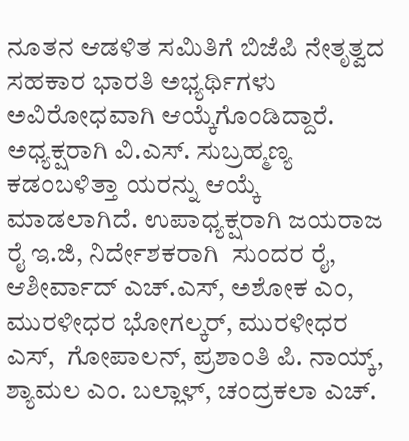ನೂತನ ಆಡಳಿತ ಸಮಿತಿಗೆ ಬಿಜೆಪಿ ನೇತೃತ್ವದ ಸಹಕಾರ ಭಾರತಿ ಅಭ್ಯರ್ಥಿಗಳು ಅವಿರೋಧವಾಗಿ ಆಯ್ಕೆಗೊಂಡಿದ್ದಾರೆ. ಅಧ್ಯಕ್ಷರಾಗಿ ವಿ.ಎಸ್. ಸುಬ್ರಹ್ಮಣ್ಯ ಕಡಂಬಳಿತ್ತಾ ಯರನ್ನು ಆಯ್ಕೆ ಮಾಡಲಾಗಿದೆ. ಉಪಾಧ್ಯಕ್ಷರಾಗಿ ಜಯರಾಜ ರೈ ಇ.ಜಿ, ನಿರ್ದೇಶಕರಾಗಿ  ಸುಂದರ ರೈ, ಆಶೀರ್ವಾದ್ ಎಚ್.ಎಸ್, ಅಶೋಕ ಎಂ, ಮುರಳೀಧರ ಭೋಗಲ್ಕರ್, ಮುರಳೀಧರ ಎಸ್,  ಗೋಪಾಲನ್, ಪ್ರಶಾಂತಿ ಪಿ. ನಾಯ್ಕ್, ಶ್ಯಾಮಲ ಎಂ. ಬಲ್ಲಾಳ್, ಚಂದ್ರಕಲಾ ಎಚ್.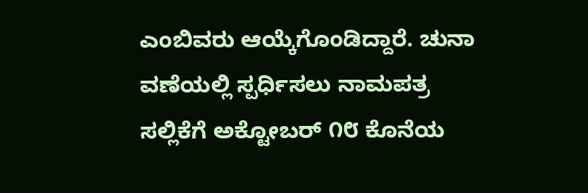ಎಂಬಿವರು ಆಯ್ಕೆಗೊಂಡಿದ್ದಾರೆ. ಚುನಾ ವಣೆಯಲ್ಲಿ ಸ್ಪರ್ಧಿಸಲು ನಾಮಪತ್ರ ಸಲ್ಲಿಕೆಗೆ ಅಕ್ಟೋಬರ್ ೧೮ ಕೊನೆಯ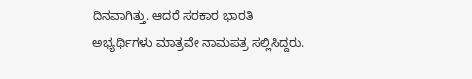ದಿನವಾಗಿತ್ತು. ಆದರೆ ಸರಕಾರ ಭಾರತಿ ಅಭ್ಯರ್ಥಿಗಳು ಮಾತ್ರವೇ ನಾಮಪತ್ರ ಸಲ್ಲಿಸಿದ್ದರು.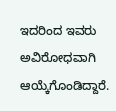ಇದರಿಂದ ಇವರು ಅವಿರೋಧವಾಗಿ ಆಯ್ಕೆಗೊಂಡಿದ್ದಾರೆ.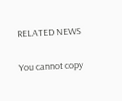RELATED NEWS

You cannot copy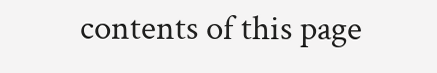contents of this page